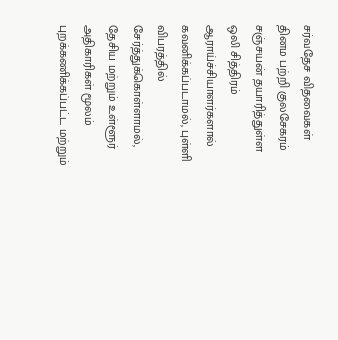சர்வதேச விதவைகள் தினம பற்றி குலசேகரம் சஞ்சயன் தயாரித்துள்ள ஒலி சித்திரம் ஆராய்ச்சியாளர்களால் கவனிக்கப்படாமல், புள்ளி விபரத்தில் சேர்த்துக்கொள்ளாமல், தேசிய மற்றும் உள்ளூர் அதிகாரிகள் மூலம் புறக்கணிக்கப்பட்ட மற்றும்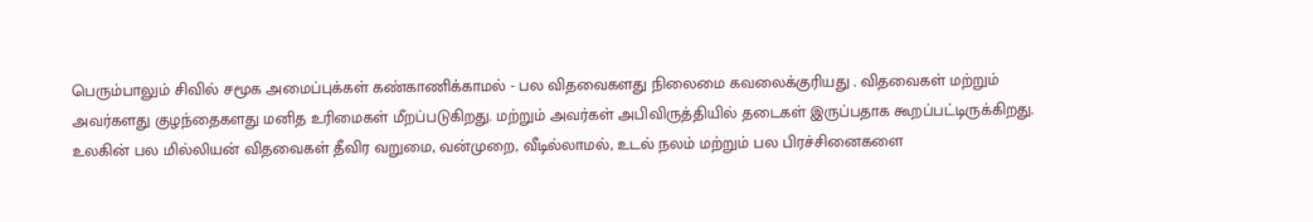பெரும்பாலும் சிவில் சமூக அமைப்புக்கள் கண்காணிக்காமல் - பல விதவைகளது நிலைமை கவலைக்குரியது . விதவைகள் மற்றும் அவர்களது குழந்தைகளது மனித உரிமைகள் மீறப்படுகிறது. மற்றும் அவர்கள் அபிவிருத்தியில் தடைகள் இருப்பதாக கூறப்பட்டிருக்கிறது. உலகின் பல மில்லியன் விதவைகள் தீவிர வறுமை, வன்முறை, வீடில்லாமல், உடல் நலம் மற்றும் பல பிரச்சினைகளை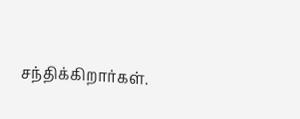சந்திக்கிறார்கள்.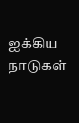ஐக்கிய நாடுகள்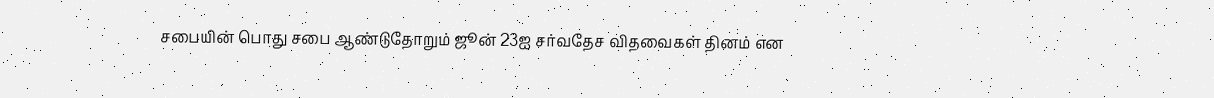சபையின் பொது சபை ஆண்டுதோறும் ஜூன் 23ஐ சர்வதேச விதவைகள் தினம் என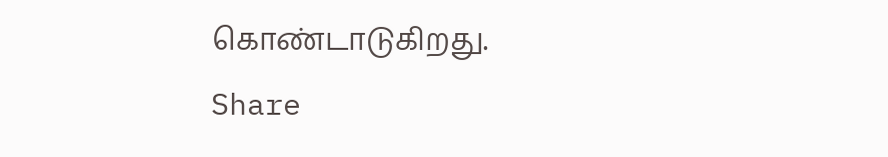கொண்டாடுகிறது.
Share